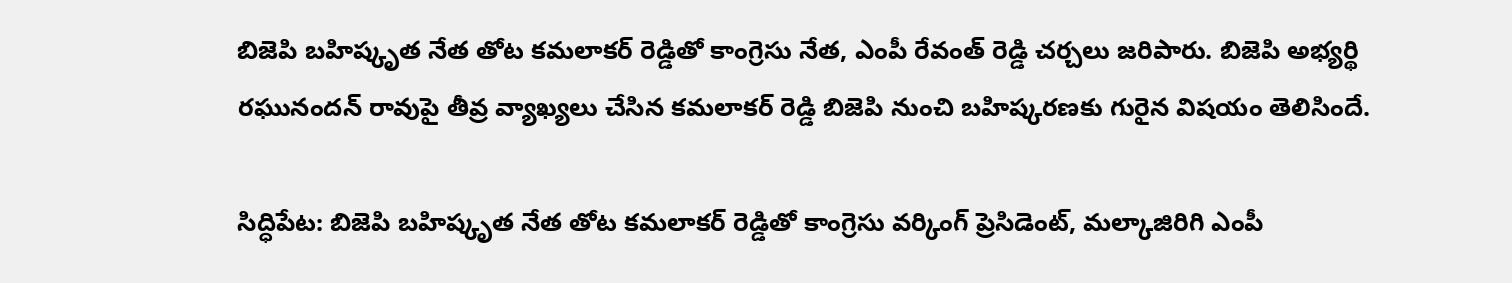బిజెపి బహిష్కృత నేత తోట కమలాకర్ రెడ్డితో కాంగ్రెసు నేత, ఎంపీ రేవంత్ రెడ్డి చర్చలు జరిపారు. బిజెపి అభ్యర్థి రఘునందన్ రావుపై తీవ్ర వ్యాఖ్యలు చేసిన కమలాకర్ రెడ్డి బిజెపి నుంచి బహిష్కరణకు గురైన విషయం తెలిసిందే.

సిద్ధిపేట: బిజెపి బహిష్కృత నేత తోట కమలాకర్ రెడ్డితో కాంగ్రెసు వర్కింగ్ ప్రెసిడెంట్, మల్కాజిరిగి ఎంపీ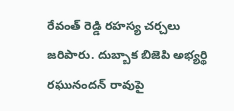రేవంత్ రెడ్డి రహస్య చర్చలు జరిపారు. దుబ్బాక బిజెపి అభ్యర్థి రఘునందన్ రావుపై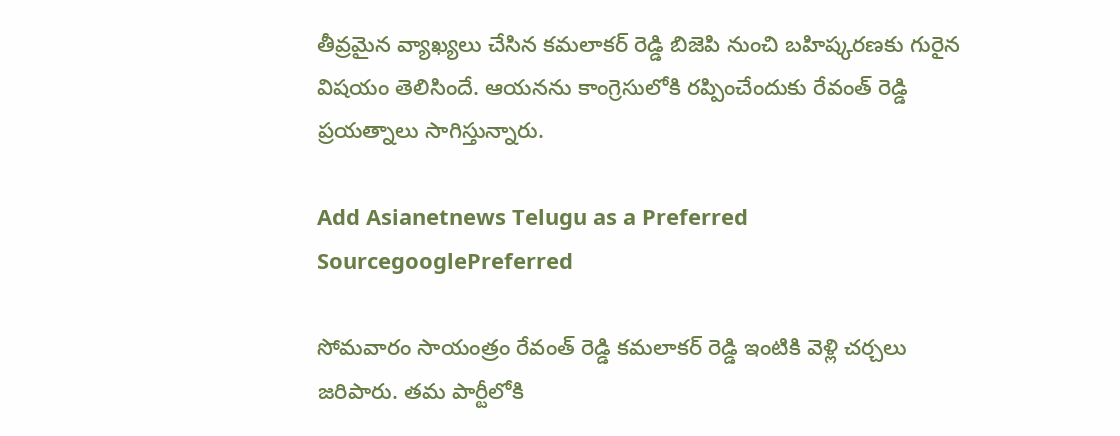తీవ్రమైన వ్యాఖ్యలు చేసిన కమలాకర్ రెడ్డి బిజెపి నుంచి బహిష్కరణకు గురైన విషయం తెలిసిందే. ఆయనను కాంగ్రెసులోకి రప్పించేందుకు రేవంత్ రెడ్డి ప్రయత్నాలు సాగిస్తున్నారు.

Add Asianetnews Telugu as a Preferred SourcegooglePreferred

సోమవారం సాయంత్రం రేవంత్ రెడ్డి కమలాకర్ రెడ్డి ఇంటికి వెళ్లి చర్చలు జరిపారు. తమ పార్టీలోకి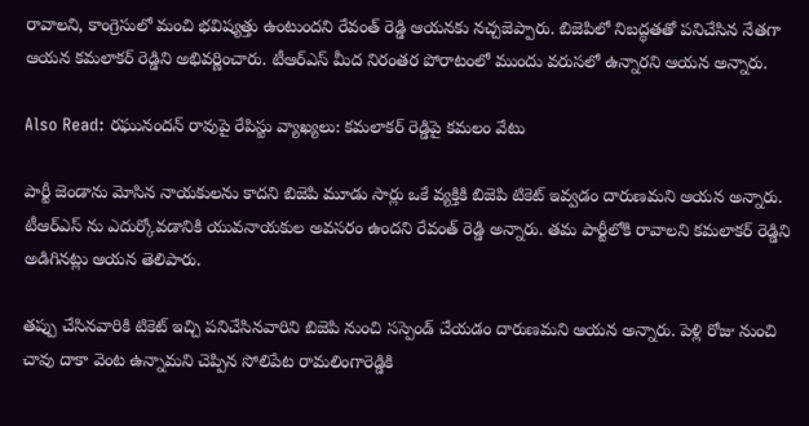రావాలని, కాంగ్రెసులో మంచి భవిష్యత్తు ఉంటుందని రేవంత్ రెడ్డి ఆయనకు నచ్చజెప్పారు. బిజెపిలో నిబద్ధతతో పనిచేసిన నేతగా ఆయన కమలాకర్ రెడ్డిని అభివర్ణించారు. టీఆర్ఎస్ మీద నిరంతర పోరాటంలో ముందు వరుసలో ఉన్నారని ఆయన అన్నారు.

Also Read: రఘునందన్ రావుపై రేపిస్టు వ్యాఖ్యలు: కమలాకర్ రెడ్డిపై కమలం వేటు

పార్టీ జెండాను మోసిన నాయకులను కాదని బిజెపి మూడు సార్లు ఒకే వ్యక్తికి బిజెపి టికెట్ ఇవ్వడం దారుణమని ఆయన అన్నారు. టీఆర్ఎస్ ను ఎదుర్కోవడానికి యువనాయకుల అవసరం ఉందని రేవంత్ రెడ్డి అన్నారు. తమ పార్టీలోకి రావాలని కమలాకర్ రెడ్డిని అడిగినట్లు ఆయన తెలిపారు.

తప్పు చేసినవారికి టికెట్ ఇచ్చి పనిచేసినవారిని బిజెపి నుంచి సస్పెండ్ చేయడం దారుణమని ఆయన అన్నారు. పెళ్లి రోజు నుంచి చావు దాకా వెంట ఉన్నామని చెప్పిన సోలిపేట రామలింగారెడ్డికి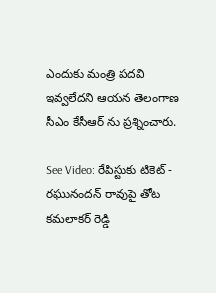ఎందుకు మంత్రి పదవి ఇవ్వలేదని ఆయన తెలంగాణ సీఎం కేసీఆర్ ను ప్రశ్నించారు.

See Video: రేపిస్టుకు టికెట్ - రఘునందన్ రావుపై తోట కమలాకర్ రెడ్డి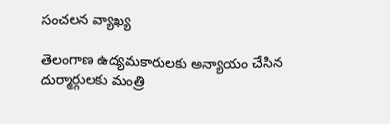సంచలన వ్యాఖ్య

తెలంగాణ ఉద్యమకారులకు అన్యాయం చేసిన దుర్మార్గులకు మంత్రి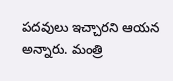పదవులు ఇచ్చారని ఆయన అన్నారు. మంత్రి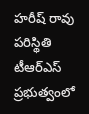హరీష్ రావు పరిస్థితి టీఆర్ఎస్ ప్రభుత్వంలో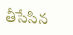తీసేసిన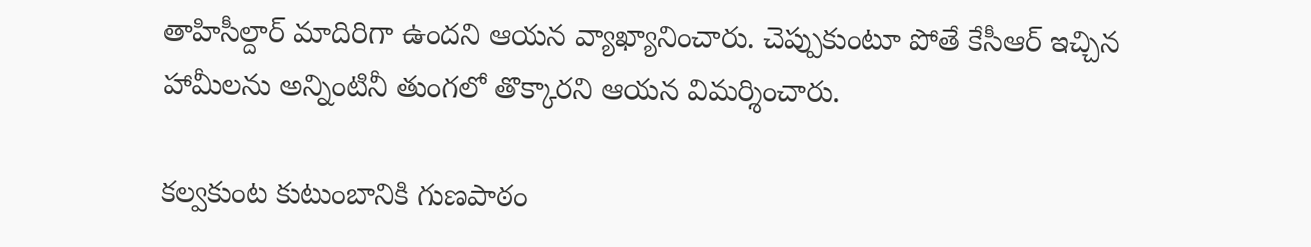తాహిసీల్దార్ మాదిరిగా ఉందని ఆయన వ్యాఖ్యానించారు. చెప్పుకుంటూ పోతే కేసీఆర్ ఇచ్చిన హామీలను అన్నింటినీ తుంగలో తొక్కారని ఆయన విమర్శించారు.

కల్వకుంట కుటుంబానికి గుణపాఠం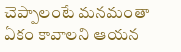చెప్పాలంటే మనమంతా ఏకం కావాలని ఆయన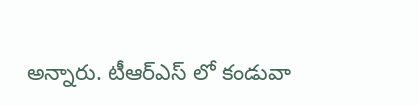అన్నారు. టీఆర్ఎస్ లో కండువా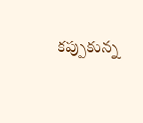కప్పుకున్న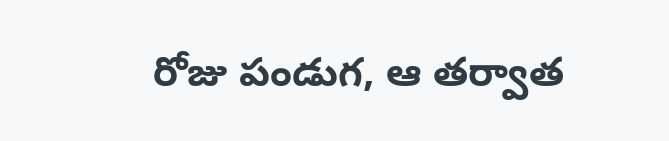రోజు పండుగ, ఆ తర్వాత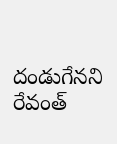దండుగేనని రేవంత్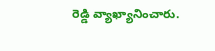రెడ్డి వ్యాఖ్యానించారు.